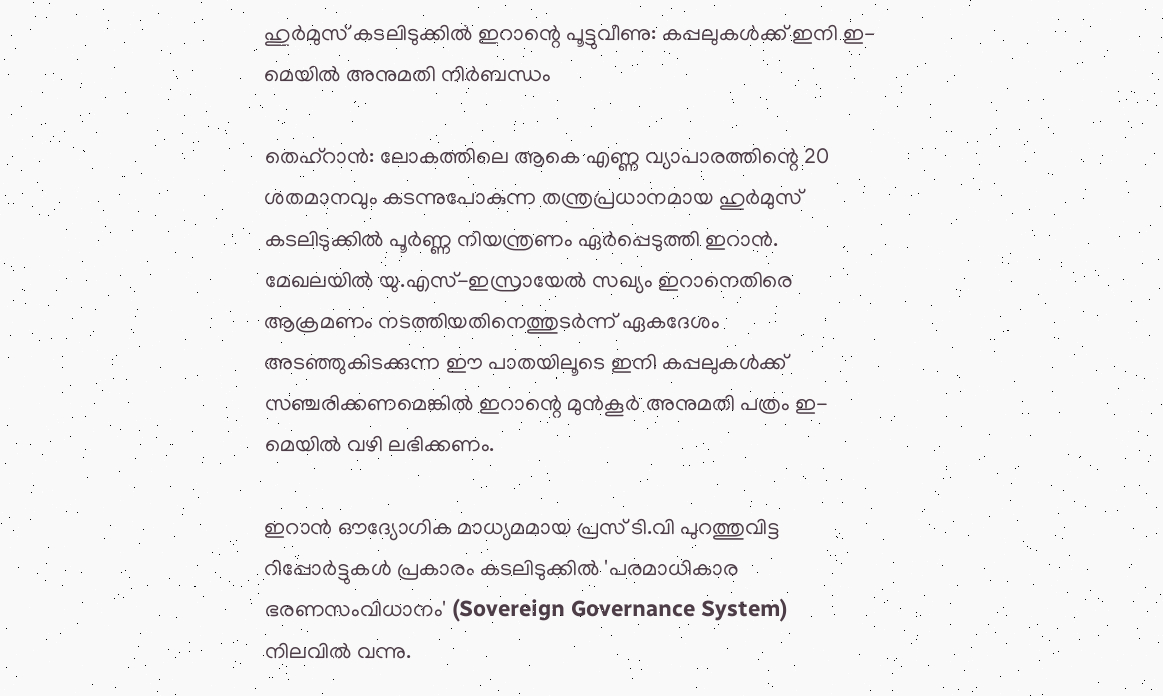ഹുർമുസ് കടലിടുക്കിൽ ഇറാന്റെ പൂട്ടുവീണു: കപ്പലുകൾക്ക് ഇനി ഇ-മെയിൽ അനുമതി നിർബന്ധം

തെഹ്റാൻ: ലോകത്തിലെ ആകെ എണ്ണ വ്യാപാരത്തിന്റെ 20 ശതമാനവും കടന്നുപോകുന്ന തന്ത്രപ്രധാനമായ ഹുർമുസ് കടലിടുക്കിൽ പൂർണ്ണ നിയന്ത്രണം ഏർപ്പെടുത്തി ഇറാൻ. മേഖലയിൽ യു.എസ്-ഇസ്രായേൽ സഖ്യം ഇറാനെതിരെ ആക്രമണം നടത്തിയതിനെത്തുടർന്ന് ഏകദേശം അടഞ്ഞുകിടക്കുന്ന ഈ പാതയിലൂടെ ഇനി കപ്പലുകൾക്ക് സഞ്ചരിക്കണമെങ്കിൽ ഇറാന്റെ മുൻകൂർ അനുമതി പത്രം ഇ-മെയിൽ വഴി ലഭിക്കണം.

ഇറാൻ ഔദ്യോഗിക മാധ്യമമായ പ്രസ് ടി.വി പുറത്തുവിട്ട റിപ്പോർട്ടുകൾ പ്രകാരം കടലിടുക്കിൽ 'പരമാധികാര ഭരണസംവിധാനം' (Sovereign Governance System) നിലവിൽ വന്നു.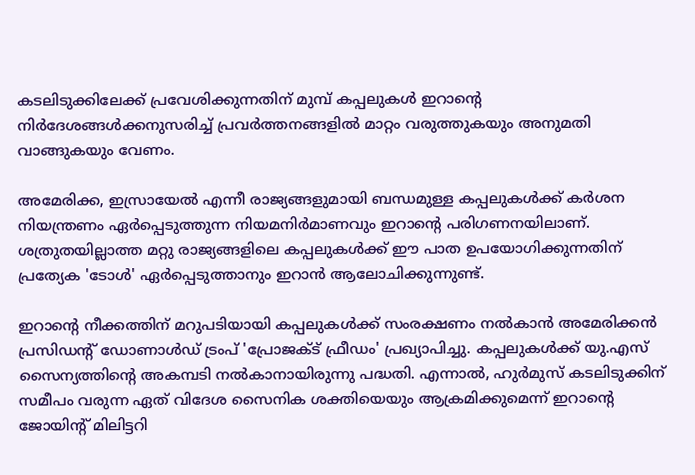കടലിടുക്കിലേക്ക് പ്രവേശിക്കുന്നതിന് മുമ്പ് കപ്പലുകൾ ഇറാന്റെ നിർദേശങ്ങൾക്കനുസരിച്ച് പ്രവർത്തനങ്ങളിൽ മാറ്റം വരുത്തുകയും അനുമതി വാങ്ങുകയും വേണം.

അമേരിക്ക, ഇസ്രായേൽ എന്നീ രാജ്യങ്ങളുമായി ബന്ധമുള്ള കപ്പലുകൾക്ക് കർശന നിയന്ത്രണം ഏർപ്പെടുത്തുന്ന നിയമനിർമാണവും ഇറാന്റെ പരിഗണനയിലാണ്. ശത്രുതയില്ലാത്ത മറ്റു രാജ്യങ്ങളിലെ കപ്പലുകൾക്ക് ഈ പാത ഉപയോഗിക്കുന്നതിന് പ്രത്യേക 'ടോൾ' ഏർപ്പെടുത്താനും ഇറാൻ ആലോചിക്കുന്നുണ്ട്.

ഇറാന്റെ നീക്കത്തിന് മറുപടിയായി കപ്പലുകൾക്ക് സംരക്ഷണം നൽകാൻ അമേരിക്കൻ പ്രസിഡന്റ് ഡോണാൾഡ് ട്രംപ് 'പ്രോജക്ട് ഫ്രീഡം' പ്രഖ്യാപിച്ചു. കപ്പലുകൾക്ക് യു.എസ് സൈന്യത്തിന്റെ അകമ്പടി നൽകാനായിരുന്നു പദ്ധതി. എന്നാൽ, ഹുർമുസ് കടലിടുക്കിന് സമീപം വരുന്ന ഏത് വിദേശ സൈനിക ശക്തിയെയും ആക്രമിക്കുമെന്ന് ഇറാന്റെ ജോയിന്റ് മിലിട്ടറി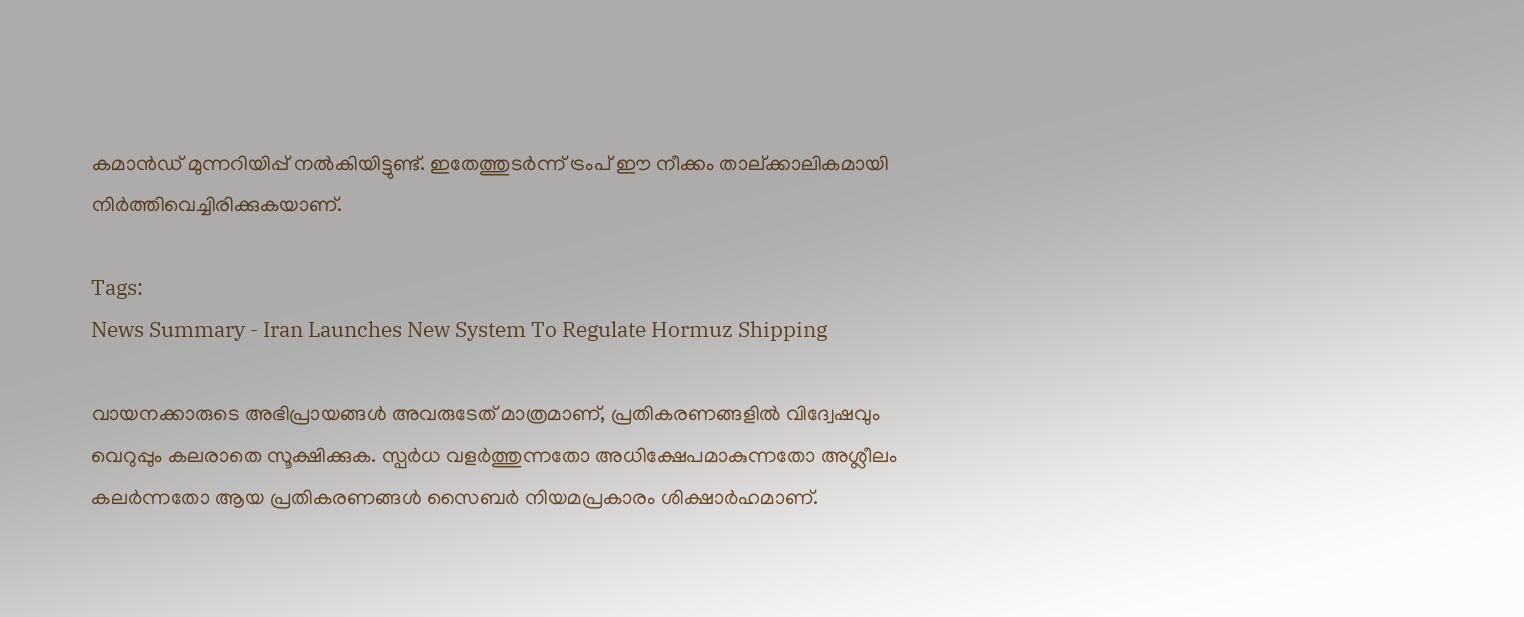കമാൻഡ് മുന്നറിയിപ്പ് നൽകിയിട്ടുണ്ട്. ഇതേത്തുടർന്ന് ട്രംപ് ഈ നീക്കം താല്ക്കാലികമായി നിർത്തിവെച്ചിരിക്കുകയാണ്.

Tags:
News Summary - Iran Launches New System To Regulate Hormuz Shipping

വായനക്കാരുടെ അഭിപ്രായങ്ങള്‍ അവരുടേത് മാത്രമാണ്, പ്രതികരണങ്ങളിൽ വിദ്വേഷവും വെറുപ്പും കലരാതെ സൂക്ഷിക്കുക. സ്പർധ വളർത്തുന്നതോ അധിക്ഷേപമാകുന്നതോ അശ്ലീലം കലർന്നതോ ആയ പ്രതികരണങ്ങൾ സൈബർ നിയമപ്രകാരം ശിക്ഷാർഹമാണ്.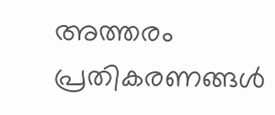അത്തരം പ്രതികരണങ്ങൾ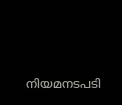നിയമനടപടി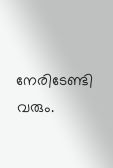നേരിടേണ്ടി വരും.